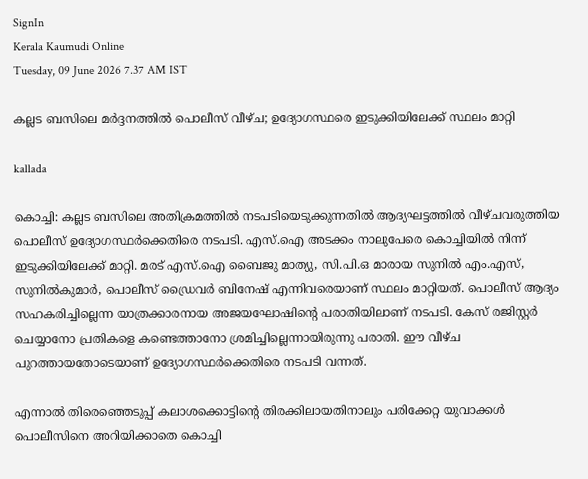SignIn
Kerala Kaumudi Online
Tuesday, 09 June 2026 7.37 AM IST

കല്ലട ബസിലെ മർദ്ദനത്തിൽ പൊലീസ് വീഴ്ച; ഉദ്യോഗസ്ഥരെ ഇടുക്കിയിലേക്ക് സ്ഥലം മാറ്റി

kallada

കൊച്ചി: കല്ലട ബസിലെ അതിക്രമത്തിൽ നടപടിയെടുക്കുന്നതിൽ ആദ്യഘട്ടത്തിൽ വീഴ്ചവരുത്തിയ പൊലീസ് ഉദ്യോഗസ്ഥർക്കെതിരെ നടപടി. എസ്‌.ഐ അടക്കം നാലുപേരെ കൊച്ചിയിൽ നിന്ന് ഇടുക്കിയിലേക്ക് മാറ്റി. മരട് എസ്.ഐ ബൈജു മാത്യു, സി.പി.ഒ മാരായ സുനിൽ എം.എസ്, സുനിൽകുമാർ, പൊലീസ് ഡ്രൈവർ ബിനേഷ് എന്നിവരെയാണ് സ്ഥലം മാറ്റിയത്. പൊലീസ് ആദ്യം സഹകരിച്ചില്ലെന്ന യാത്രക്കാരനായ അജയഘോഷിന്റെ പരാതിയിലാണ് നടപടി. കേസ് രജിസ്റ്റർ ചെയ്യാനോ പ്രതികളെ കണ്ടെത്താനോ ശ്രമിച്ചില്ലെന്നായിരുന്നു പരാതി. ഈ വീഴ്ച പുറത്തായതോടെയാണ് ഉദ്യോഗസ്ഥർക്കെതിരെ നടപടി വന്നത്.

എന്നാൽ തിരെഞ്ഞെടുപ്പ് കലാശക്കൊട്ടിന്റെ തിരക്കിലായതിനാലും പരിക്കേറ്റ യുവാക്കൾ പൊലീസിനെ അറിയിക്കാതെ കൊച്ചി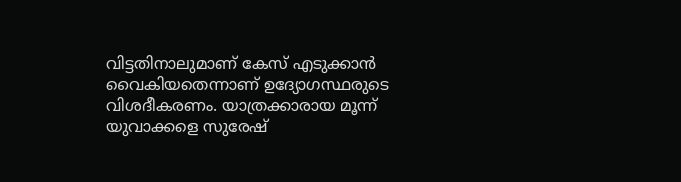വിട്ടതിനാലുമാണ്‌ കേസ് എടുക്കാൻ വൈകിയതെന്നാണ് ഉദ്യോഗസ്ഥരുടെ വിശദീകരണം. യാത്രക്കാരായ മൂന്ന് യുവാക്കളെ സുരേഷ്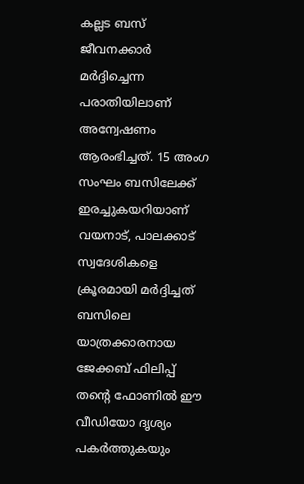കല്ലട ബസ് ജീവനക്കാർ മർദ്ദിച്ചെന്ന പരാതിയിലാണ് അന്വേഷണം ആരംഭിച്ചത്. 15 അംഗ സംഘം ബസിലേക്ക് ഇരച്ചുകയറിയാണ് വയനാട്, പാലക്കാട് സ്വദേശികളെ ക്രൂരമായി മർദ്ദിച്ചത് ബസിലെ യാത്രക്കാരനായ ജേക്കബ് ഫിലിപ്പ് തന്റെ ഫോണിൽ ഈ വീഡിയോ ദൃശ്യം പകർത്തുകയും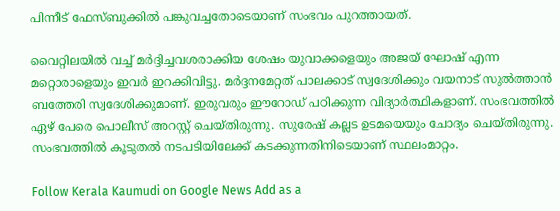പിന്നീട് ഫേസ്ബുക്കിൽ പങ്കുവച്ചതോടെയാണ് സംഭവം പുറത്തായത്.

വൈറ്റിലയിൽ വച്ച് മർദ്ദിച്ചവശരാക്കിയ ശേഷം യുവാക്കളെയും അജയ് ഘോഷ് എന്ന മറ്റൊരാളെയും ഇവർ ഇറക്കിവിട്ടു. മർദ്ദനമേറ്റത് പാലക്കാട് സ്വദേശിക്കും വയനാട് സുൽത്താൻ ബത്തേരി സ്വദേശിക്കുമാണ്. ഇരുവരും ഈറോഡ് പഠിക്കുന്ന വിദ്യാർത്ഥികളാണ്. സംഭവത്തിൽ ഏഴ് പേരെ പൊലീസ് അറസ്റ്റ് ചെയ്തിരുന്നു. സുരേഷ് കല്ലട ഉടമയെയും ചോദ്യം ചെയ്തിരുന്നു. സംഭവത്തിൽ കൂടുതൽ നടപടിയിലേക്ക് കടക്കുന്നതിനിടെയാണ് സ്ഥലംമാറ്റം.

Follow Kerala Kaumudi on Google News Add as a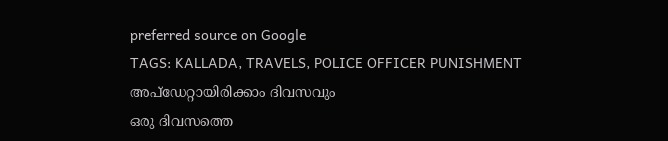preferred source on Google
TAGS: KALLADA, TRAVELS, POLICE OFFICER PUNISHMENT
അപ്ഡേറ്റായിരിക്കാം ദിവസവും
ഒരു ദിവസത്തെ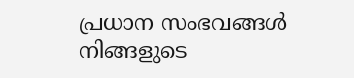പ്രധാന സംഭവങ്ങൾ നിങ്ങളുടെ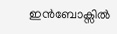ഇൻബോക്സിൽ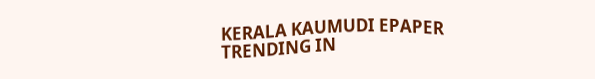KERALA KAUMUDI EPAPER
TRENDING IN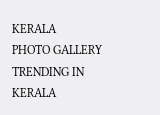KERALA
PHOTO GALLERY
TRENDING IN KERALA